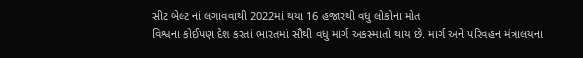સીટ બેલ્ટ નાં લગાવવાથી 2022માં થયા 16 હજારથી વધુ લોકોના મોત
વિશ્વના કોઈપણ દેશ કરતાં ભારતમાં સૌથી વધુ માર્ગ અકસ્માતો થાય છે. માર્ગ અને પરિવહન મંત્રાલયના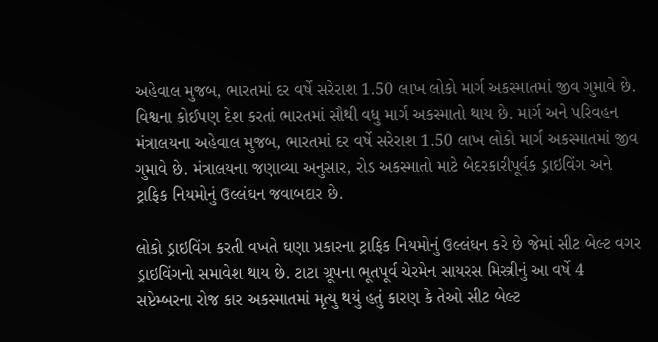અહેવાલ મુજબ, ભારતમાં દર વર્ષે સરેરાશ 1.50 લાખ લોકો માર્ગ અકસ્માતમાં જીવ ગુમાવે છે.
વિશ્વના કોઈપણ દેશ કરતાં ભારતમાં સૌથી વધુ માર્ગ અકસ્માતો થાય છે. માર્ગ અને પરિવહન મંત્રાલયના અહેવાલ મુજબ, ભારતમાં દર વર્ષે સરેરાશ 1.50 લાખ લોકો માર્ગ અકસ્માતમાં જીવ ગુમાવે છે. મંત્રાલયના જણાવ્યા અનુસાર, રોડ અકસ્માતો માટે બેદરકારીપૂર્વક ડ્રાઇવિંગ અને ટ્રાફિક નિયમોનું ઉલ્લંઘન જવાબદાર છે.

લોકો ડ્રાઇવિંગ કરતી વખતે ઘણા પ્રકારના ટ્રાફિક નિયમોનું ઉલ્લંઘન કરે છે જેમાં સીટ બેલ્ટ વગર ડ્રાઇવિંગનો સમાવેશ થાય છે. ટાટા ગ્રૂપના ભૂતપૂર્વ ચેરમેન સાયરસ મિસ્ત્રીનું આ વર્ષે 4 સપ્ટેમ્બરના રોજ કાર અકસ્માતમાં મૃત્યુ થયું હતું કારણ કે તેઓ સીટ બેલ્ટ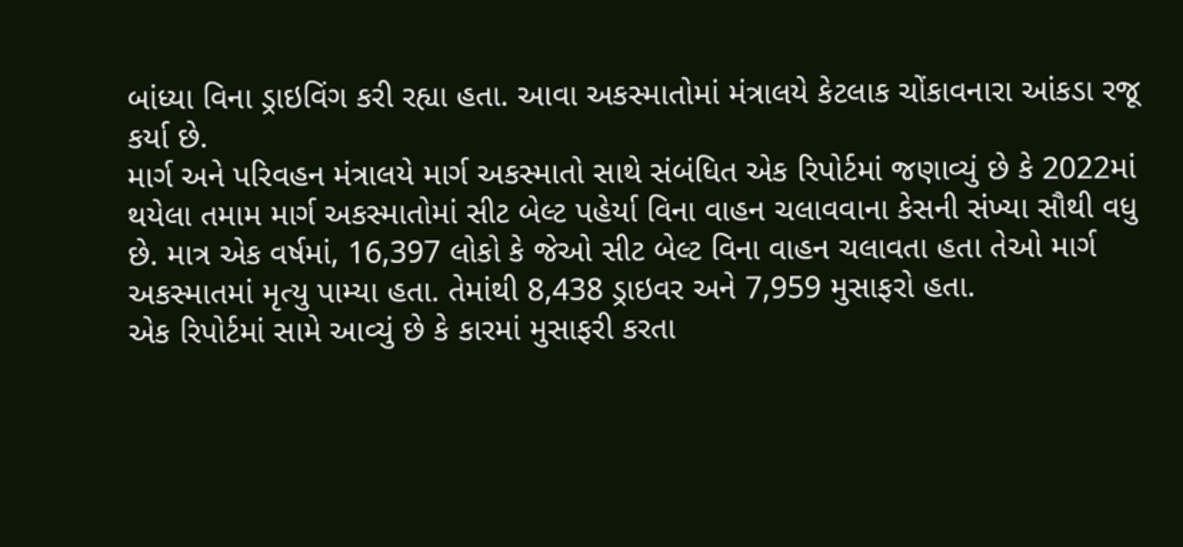બાંધ્યા વિના ડ્રાઇવિંગ કરી રહ્યા હતા. આવા અકસ્માતોમાં મંત્રાલયે કેટલાક ચોંકાવનારા આંકડા રજૂ કર્યા છે.
માર્ગ અને પરિવહન મંત્રાલયે માર્ગ અકસ્માતો સાથે સંબંધિત એક રિપોર્ટમાં જણાવ્યું છે કે 2022માં થયેલા તમામ માર્ગ અકસ્માતોમાં સીટ બેલ્ટ પહેર્યા વિના વાહન ચલાવવાના કેસની સંખ્યા સૌથી વધુ છે. માત્ર એક વર્ષમાં, 16,397 લોકો કે જેઓ સીટ બેલ્ટ વિના વાહન ચલાવતા હતા તેઓ માર્ગ અકસ્માતમાં મૃત્યુ પામ્યા હતા. તેમાંથી 8,438 ડ્રાઇવર અને 7,959 મુસાફરો હતા.
એક રિપોર્ટમાં સામે આવ્યું છે કે કારમાં મુસાફરી કરતા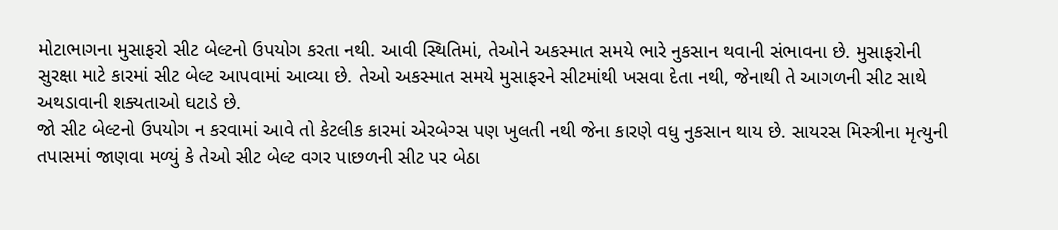મોટાભાગના મુસાફરો સીટ બેલ્ટનો ઉપયોગ કરતા નથી. આવી સ્થિતિમાં, તેઓને અકસ્માત સમયે ભારે નુકસાન થવાની સંભાવના છે. મુસાફરોની સુરક્ષા માટે કારમાં સીટ બેલ્ટ આપવામાં આવ્યા છે. તેઓ અકસ્માત સમયે મુસાફરને સીટમાંથી ખસવા દેતા નથી, જેનાથી તે આગળની સીટ સાથે અથડાવાની શક્યતાઓ ઘટાડે છે.
જો સીટ બેલ્ટનો ઉપયોગ ન કરવામાં આવે તો કેટલીક કારમાં એરબેગ્સ પણ ખુલતી નથી જેના કારણે વધુ નુકસાન થાય છે. સાયરસ મિસ્ત્રીના મૃત્યુની તપાસમાં જાણવા મળ્યું કે તેઓ સીટ બેલ્ટ વગર પાછળની સીટ પર બેઠા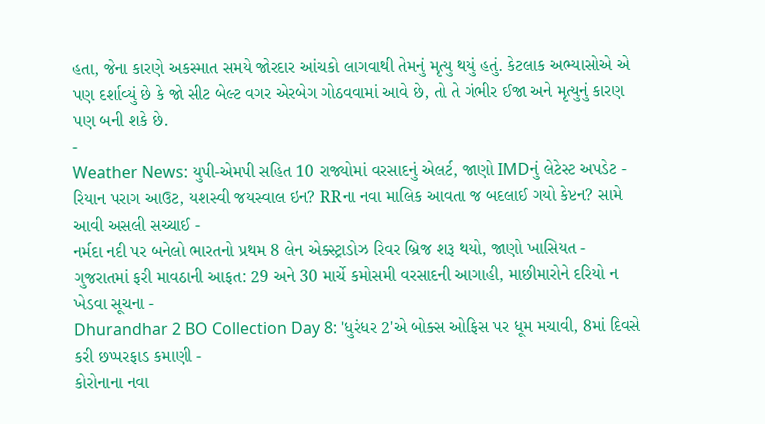હતા, જેના કારણે અકસ્માત સમયે જોરદાર આંચકો લાગવાથી તેમનું મૃત્યુ થયું હતું. કેટલાક અભ્યાસોએ એ પણ દર્શાવ્યું છે કે જો સીટ બેલ્ટ વગર એરબેગ ગોઠવવામાં આવે છે, તો તે ગંભીર ઈજા અને મૃત્યુનું કારણ પણ બની શકે છે.
-
Weather News: યુપી-એમપી સહિત 10 રાજ્યોમાં વરસાદનું એલર્ટ, જાણો IMDનું લેટેસ્ટ અપડેટ -
રિયાન પરાગ આઉટ, યશસ્વી જયસ્વાલ ઇન? RRના નવા માલિક આવતા જ બદલાઈ ગયો કેપ્ટન? સામે આવી અસલી સચ્ચાઈ -
નર્મદા નદી પર બનેલો ભારતનો પ્રથમ 8 લેન એક્સ્ટ્રાડોઝ રિવર બ્રિજ શરૂ થયો, જાણો ખાસિયત -
ગુજરાતમાં ફરી માવઠાની આફત: 29 અને 30 માર્ચે કમોસમી વરસાદની આગાહી, માછીમારોને દરિયો ન ખેડવા સૂચના -
Dhurandhar 2 BO Collection Day 8: 'ધુરંધર 2'એ બોક્સ ઓફિસ પર ધૂમ મચાવી, 8માં દિવસે કરી છપ્પરફાડ કમાણી -
કોરોનાના નવા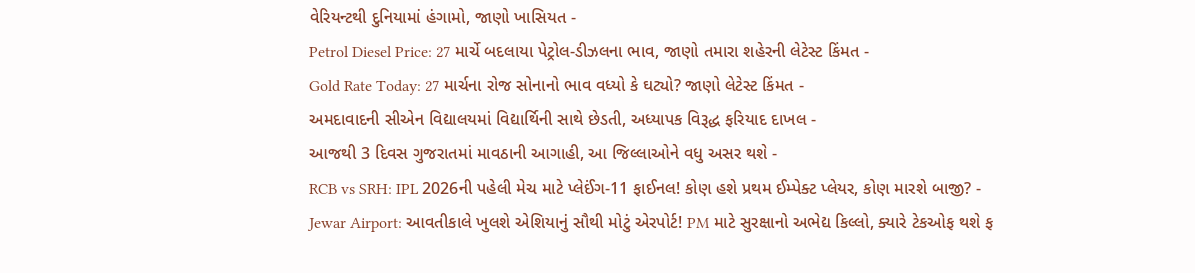વેરિયન્ટથી દુનિયામાં હંગામો, જાણો ખાસિયત -
Petrol Diesel Price: 27 માર્ચે બદલાયા પેટ્રોલ-ડીઝલના ભાવ, જાણો તમારા શહેરની લેટેસ્ટ કિંમત -
Gold Rate Today: 27 માર્ચના રોજ સોનાનો ભાવ વધ્યો કે ઘટ્યો? જાણો લેટેસ્ટ કિંમત -
અમદાવાદની સીએન વિદ્યાલયમાં વિદ્યાર્થિની સાથે છેડતી, અધ્યાપક વિરૂદ્ધ ફરિયાદ દાખલ -
આજથી 3 દિવસ ગુજરાતમાં માવઠાની આગાહી, આ જિલ્લાઓને વધુ અસર થશે -
RCB vs SRH: IPL 2026ની પહેલી મેચ માટે પ્લેઈંગ-11 ફાઈનલ! કોણ હશે પ્રથમ ઈમ્પેક્ટ પ્લેયર, કોણ મારશે બાજી? -
Jewar Airport: આવતીકાલે ખુલશે એશિયાનું સૌથી મોટું એરપોર્ટ! PM માટે સુરક્ષાનો અભેદ્ય કિલ્લો, ક્યારે ટેકઓફ થશે ફ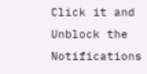Click it and Unblock the Notifications